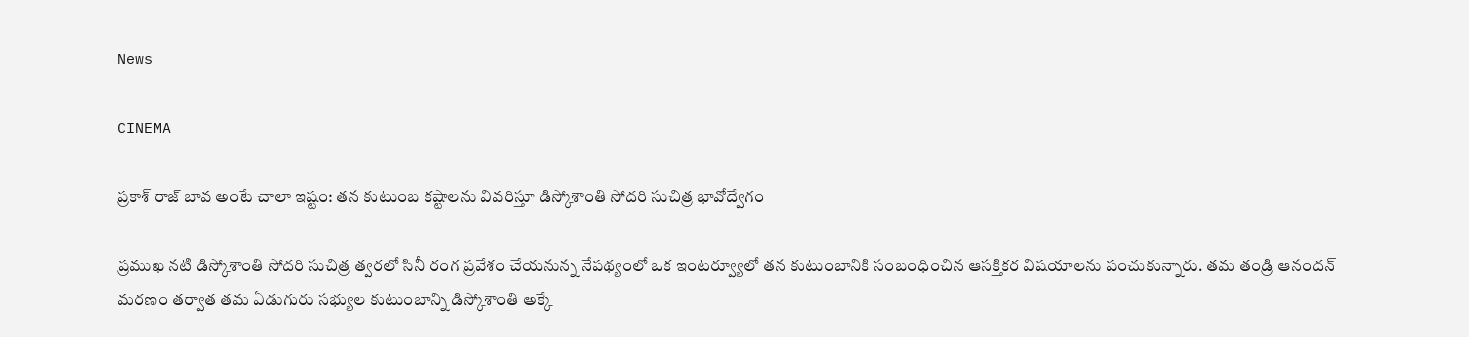News

CINEMA

ప్రకాశ్ రాజ్ బావ అంటే చాలా ఇష్టం: తన కుటుంబ కష్టాలను వివరిస్తూ డిస్కోశాంతి సోదరి సుచిత్ర భావోద్వేగం

ప్రముఖ నటి డిస్కోశాంతి సోదరి సుచిత్ర త్వరలో సినీ రంగ ప్రవేశం చేయనున్న నేపథ్యంలో ఒక ఇంటర్వ్యూలో తన కుటుంబానికి సంబంధించిన ఆసక్తికర విషయాలను పంచుకున్నారు. తమ తండ్రి ఆనందన్ మరణం తర్వాత తమ ఏడుగురు సభ్యుల కుటుంబాన్ని డిస్కోశాంతి అక్కే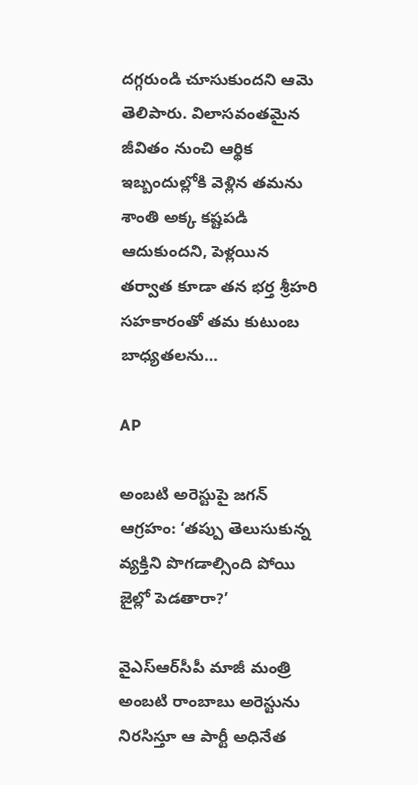దగ్గరుండి చూసుకుందని ఆమె తెలిపారు. విలాసవంతమైన జీవితం నుంచి ఆర్థిక ఇబ్బందుల్లోకి వెళ్లిన తమను శాంతి అక్క కష్టపడి ఆదుకుందని, పెళ్లయిన తర్వాత కూడా తన భర్త శ్రీహరి సహకారంతో తమ కుటుంబ బాధ్యతలను…

AP

అంబటి అరెస్టుపై జగన్ ఆగ్రహం: ‘తప్పు తెలుసుకున్న వ్యక్తిని పొగడాల్సింది పోయి జైల్లో పెడతారా?’

వైఎస్‌ఆర్‌సీపీ మాజీ మంత్రి అంబటి రాంబాబు అరెస్టును నిరసిస్తూ ఆ పార్టీ అధినేత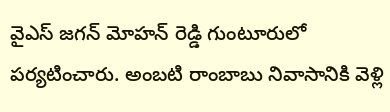వైఎస్ జగన్ మోహన్ రెడ్డి గుంటూరులో పర్యటించారు. అంబటి రాంబాబు నివాసానికి వెళ్లి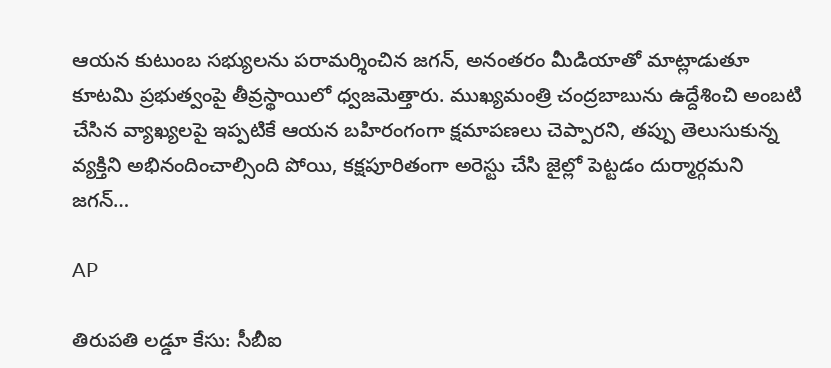ఆయన కుటుంబ సభ్యులను పరామర్శించిన జగన్, అనంతరం మీడియాతో మాట్లాడుతూ కూటమి ప్రభుత్వంపై తీవ్రస్థాయిలో ధ్వజమెత్తారు. ముఖ్యమంత్రి చంద్రబాబును ఉద్దేశించి అంబటి చేసిన వ్యాఖ్యలపై ఇప్పటికే ఆయన బహిరంగంగా క్షమాపణలు చెప్పారని, తప్పు తెలుసుకున్న వ్యక్తిని అభినందించాల్సింది పోయి, కక్షపూరితంగా అరెస్టు చేసి జైల్లో పెట్టడం దుర్మార్గమని జగన్…

AP

తిరుపతి లడ్డూ కేసు: సీబీఐ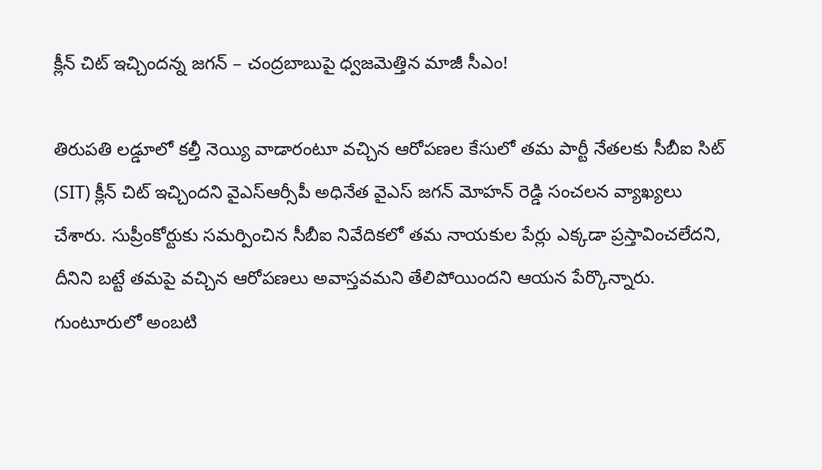క్లీన్ చిట్ ఇచ్చిందన్న జగన్ – చంద్రబాబుపై ధ్వజమెత్తిన మాజీ సీఎం!

తిరుపతి లడ్డూలో కల్తీ నెయ్యి వాడారంటూ వచ్చిన ఆరోపణల కేసులో తమ పార్టీ నేతలకు సీబీఐ సిట్ (SIT) క్లీన్ చిట్ ఇచ్చిందని వైఎస్ఆర్సీపీ అధినేత వైఎస్ జగన్ మోహన్ రెడ్డి సంచలన వ్యాఖ్యలు చేశారు. సుప్రీంకోర్టుకు సమర్పించిన సీబీఐ నివేదికలో తమ నాయకుల పేర్లు ఎక్కడా ప్రస్తావించలేదని, దీనిని బట్టే తమపై వచ్చిన ఆరోపణలు అవాస్తవమని తేలిపోయిందని ఆయన పేర్కొన్నారు. గుంటూరులో అంబటి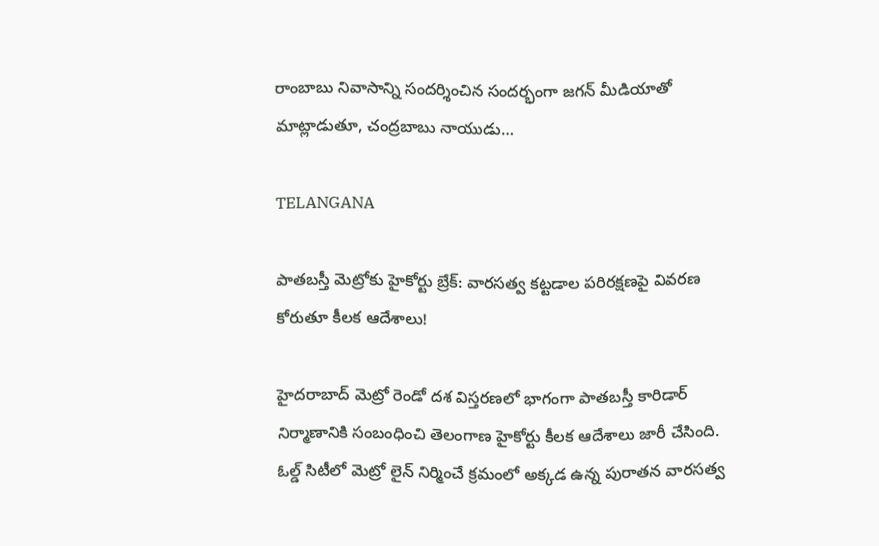రాంబాబు నివాసాన్ని సందర్శించిన సందర్భంగా జగన్ మీడియాతో మాట్లాడుతూ, చంద్రబాబు నాయుడు…

TELANGANA

పాతబస్తీ మెట్రోకు హైకోర్టు బ్రేక్: వారసత్వ కట్టడాల పరిరక్షణపై వివరణ కోరుతూ కీలక ఆదేశాలు!

హైదరాబాద్ మెట్రో రెండో దశ విస్తరణలో భాగంగా పాతబస్తీ కారిడార్ నిర్మాణానికి సంబంధించి తెలంగాణ హైకోర్టు కీలక ఆదేశాలు జారీ చేసింది. ఓల్డ్ సిటీలో మెట్రో లైన్ నిర్మించే క్రమంలో అక్కడ ఉన్న పురాతన వారసత్వ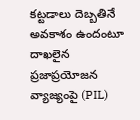కట్టడాలు దెబ్బతినే అవకాశం ఉందంటూ దాఖలైన ప్రజాప్రయోజన వ్యాజ్యంపై (PIL)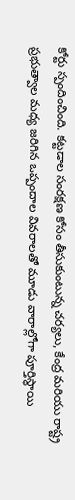కోర్టు స్పందించింది. కట్టడాల సంరక్షణ కోసం తీసుకుంటున్న చర్యలు, కేంద్ర మరియు రాష్ట్ర ప్రభుత్వాల మధ్య జరిగిన ఒప్పందాల వివరాలతో మూడు వారాల్లోగా పూర్తిస్థాయి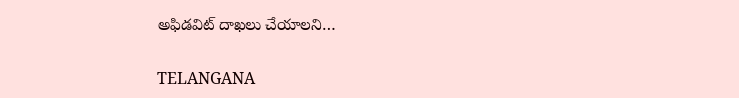అఫిడవిట్ దాఖలు చేయాలని…

TELANGANA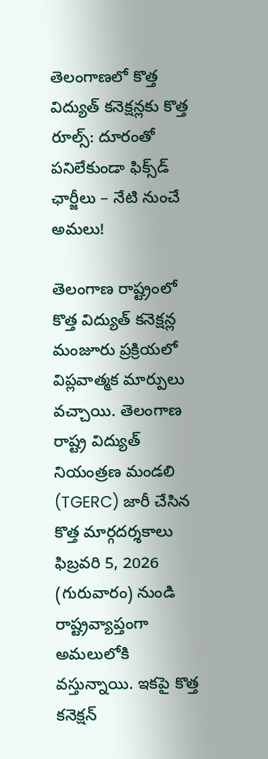తెలంగాణలో కొత్త విద్యుత్ కనెక్షన్లకు కొత్త రూల్స్: దూరంతో పనిలేకుండా ఫిక్స్‌డ్ ఛార్జీలు – నేటి నుంచే అమలు!

తెలంగాణ రాష్ట్రంలో కొత్త విద్యుత్ కనెక్షన్ల మంజూరు ప్రక్రియలో విప్లవాత్మక మార్పులు వచ్చాయి. తెలంగాణ రాష్ట్ర విద్యుత్‌ నియంత్రణ మండలి (TGERC) జారీ చేసిన కొత్త మార్గదర్శకాలు ఫిబ్రవరి 5, 2026 (గురువారం) నుండి రాష్ట్రవ్యాప్తంగా అమలులోకి వస్తున్నాయి. ఇకపై కొత్త కనెక్షన్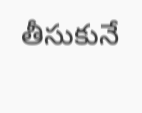తీసుకునే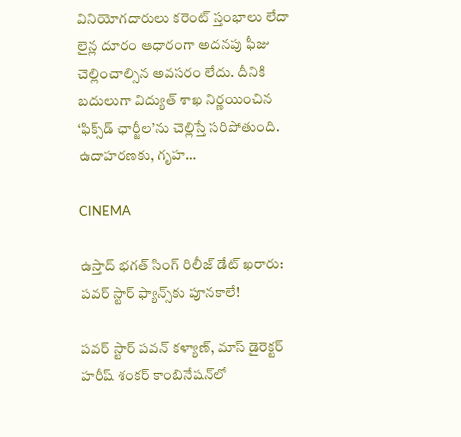వినియోగదారులు కరెంట్ స్తంభాలు లేదా లైన్ల దూరం ఆధారంగా అదనపు ఫీజు చెల్లించాల్సిన అవసరం లేదు. దీనికి బదులుగా విద్యుత్ శాఖ నిర్ణయించిన ‘ఫిక్స్‌డ్ ఛార్జీల’ను చెల్లిస్తే సరిపోతుంది. ఉదాహరణకు, గృహ…

CINEMA

ఉస్తాద్ భగత్ సింగ్ రిలీజ్ డేట్ ఖరారు: పవర్ స్టార్ ఫ్యాన్స్‌కు పూనకాలే!

పవర్ స్టార్ పవన్ కళ్యాణ్, మాస్ డైరెక్టర్ హరీష్ శంకర్ కాంబినేషన్‌లో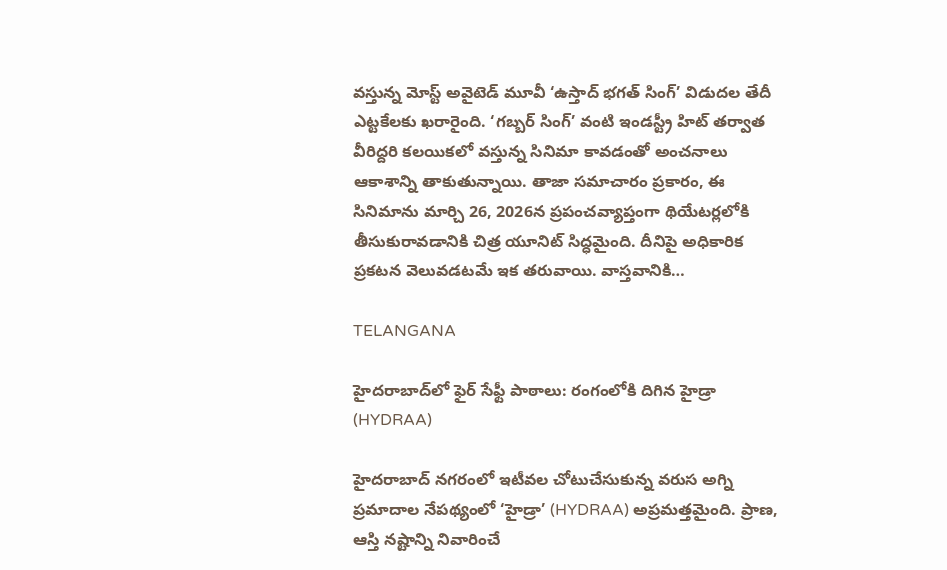వస్తున్న మోస్ట్ అవైటెడ్ మూవీ ‘ఉస్తాద్ భగత్ సింగ్’ విడుదల తేదీ ఎట్టకేలకు ఖరారైంది. ‘గబ్బర్ సింగ్’ వంటి ఇండస్ట్రీ హిట్ తర్వాత వీరిద్దరి కలయికలో వస్తున్న సినిమా కావడంతో అంచనాలు ఆకాశాన్ని తాకుతున్నాయి. తాజా సమాచారం ప్రకారం, ఈ సినిమాను మార్చి 26, 2026న ప్రపంచవ్యాప్తంగా థియేటర్లలోకి తీసుకురావడానికి చిత్ర యూనిట్ సిద్ధమైంది. దీనిపై అధికారిక ప్రకటన వెలువడటమే ఇక తరువాయి. వాస్తవానికి…

TELANGANA

హైదరాబాద్‌లో ఫైర్ సేఫ్టీ పాఠాలు: రంగంలోకి దిగిన హైడ్రా (HYDRAA)

హైదరాబాద్ నగరంలో ఇటీవల చోటుచేసుకున్న వరుస అగ్ని ప్రమాదాల నేపథ్యంలో ‘హైడ్రా’ (HYDRAA) అప్రమత్తమైంది. ప్రాణ, ఆస్తి నష్టాన్ని నివారించే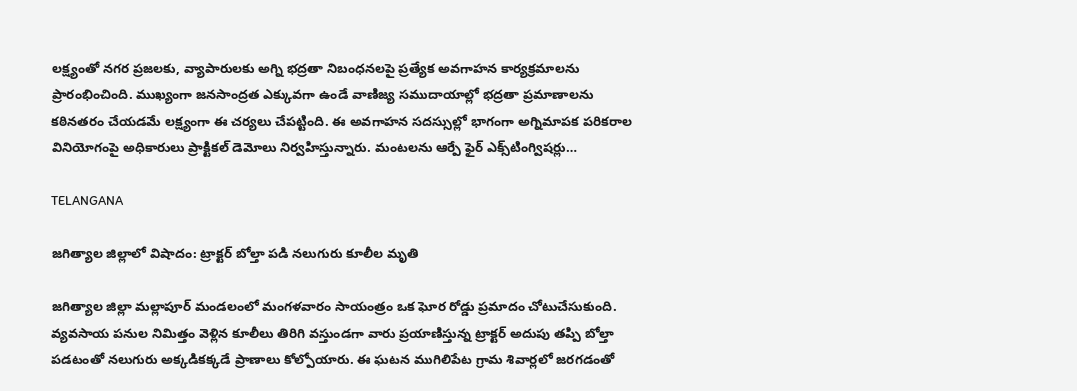లక్ష్యంతో నగర ప్రజలకు, వ్యాపారులకు అగ్ని భద్రతా నిబంధనలపై ప్రత్యేక అవగాహన కార్యక్రమాలను ప్రారంభించింది. ముఖ్యంగా జనసాంద్రత ఎక్కువగా ఉండే వాణిజ్య సముదాయాల్లో భద్రతా ప్రమాణాలను కఠినతరం చేయడమే లక్ష్యంగా ఈ చర్యలు చేపట్టింది. ఈ అవగాహన సదస్సుల్లో భాగంగా అగ్నిమాపక పరికరాల వినియోగంపై అధికారులు ప్రాక్టికల్ డెమోలు నిర్వహిస్తున్నారు. మంటలను ఆర్పే ఫైర్ ఎక్స్‌టింగ్విషర్లు…

TELANGANA

జగిత్యాల జిల్లాలో విషాదం: ట్రాక్టర్ బోల్తా పడి నలుగురు కూలీల మృతి

జగిత్యాల జిల్లా మల్లాపూర్ మండలంలో మంగళవారం సాయంత్రం ఒక ఘోర రోడ్డు ప్రమాదం చోటుచేసుకుంది. వ్యవసాయ పనుల నిమిత్తం వెళ్లిన కూలీలు తిరిగి వస్తుండగా వారు ప్రయాణిస్తున్న ట్రాక్టర్ అదుపు తప్పి బోల్తా పడటంతో నలుగురు అక్కడికక్కడే ప్రాణాలు కోల్పోయారు. ఈ ఘటన ముగిలిపేట గ్రామ శివార్లలో జరగడంతో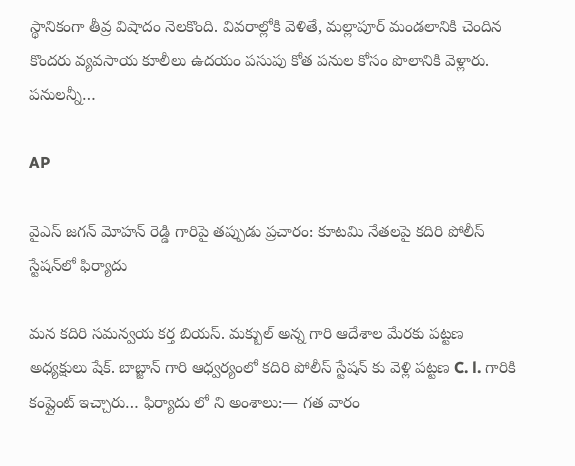స్థానికంగా తీవ్ర విషాదం నెలకొంది. వివరాల్లోకి వెళితే, మల్లాపూర్ మండలానికి చెందిన కొందరు వ్యవసాయ కూలీలు ఉదయం పసుపు కోత పనుల కోసం పొలానికి వెళ్లారు. పనులన్నీ…

AP

వైఎస్ జగన్ మోహన్ రెడ్డి గారిపై తప్పుడు ప్రచారం: కూటమి నేతలపై కదిరి పోలీస్ స్టేషన్‌లో ఫిర్యాదు

మన కదిరి సమన్వయ కర్త బియస్. మక్బుల్ అన్న గారి ఆదేశాల మేరకు పట్టణ అధ్యక్షులు షేక్. బాబ్జాన్ గారి ఆధ్వర్యంలో కదిరి పోలీస్ స్టేషన్ కు వెళ్లి పట్టణ C. l. గారికి కంప్లైంట్ ఇచ్చారు… ఫిర్యాదు లో ని అంశాలు:— గత వారం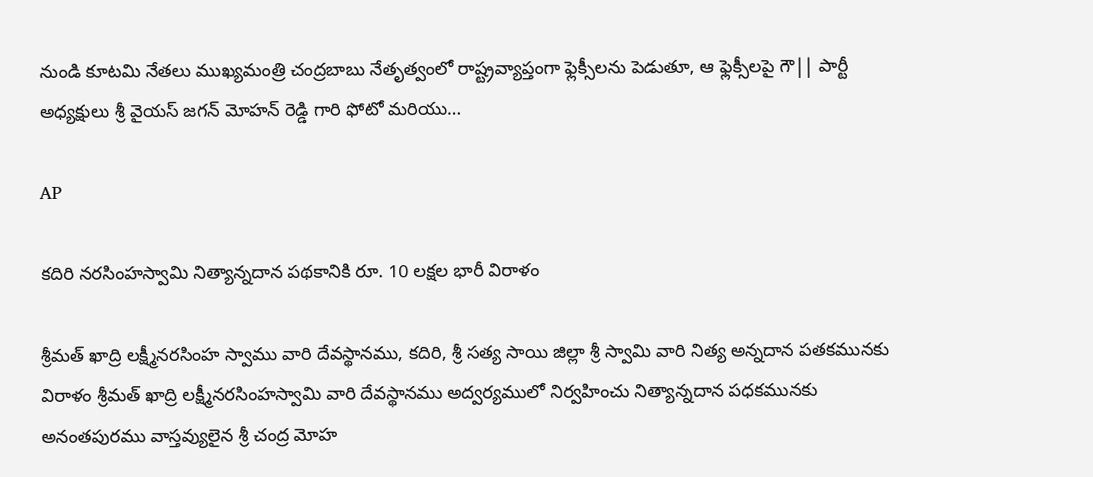నుండి కూటమి నేతలు ముఖ్యమంత్రి చంద్రబాబు నేతృత్వంలో రాష్ట్రవ్యాప్తంగా ఫ్లెక్సీలను పెడుతూ, ఆ ఫ్లెక్సీలపై గౌ|| పార్టీ అధ్యక్షులు శ్రీ వైయస్‌ జగన్‌ మోహన్‌ రెడ్డి గారి ఫోటో మరియు…

AP

కదిరి నరసింహస్వామి నిత్యాన్నదాన పథకానికి రూ. 10 లక్షల భారీ విరాళం

శ్రీమత్ ఖాద్రి లక్ష్మీనరసింహ స్వాము వారి దేవస్థానము, కదిరి, శ్రీ సత్య సాయి జిల్లా శ్రీ స్వామి వారి నిత్య అన్నదాన పతకమునకు విరాళం శ్రీమత్ ఖాద్రి లక్ష్మీనరసింహస్వామి వారి దేవస్థానము అద్వర్యములో నిర్వహించు నిత్యాన్నదాన పధకమునకు అనంతపురము వాస్తవ్యులైన శ్రీ చంద్ర మోహ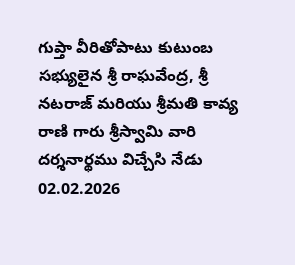గుప్తా వీరితోపాటు కుటుంబ సభ్యులైన శ్రీ రాఘవేంద్ర, శ్రీ నటరాజ్ మరియు శ్రీమతి కావ్య రాణి గారు శ్రీస్వామి వారి దర్శనార్థము విచ్చేసి నేడు 02.02.2026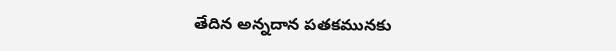తేదిన అన్నదాన పతకమునకు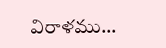విరాళము…